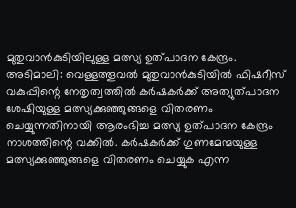മുതുവാൻകുടിയിലുള്ള മത്സ്യ ഉത്പാദന കേന്ദ്രം.
അടിമാലി: വെള്ളത്തൂവൽ മുതുവാൻകുടിയിൽ ഫിഷറീസ് വകുപ്പിന്റെ നേതൃത്വത്തിൽ കർഷകർക്ക് അത്യുത്പാദന ശേഷിയുള്ള മത്സ്യക്കുഞ്ഞുങ്ങളെ വിതരണം ചെയ്യുന്നതിനായി ആരംഭിച്ച മത്സ്യ ഉത്പാദന കേന്ദ്രം നാശത്തിന്റെ വക്കിൽ. കർഷകർക്ക് ഗുണമേന്മയുള്ള മത്സ്യക്കുഞ്ഞുങ്ങളെ വിതരണം ചെയ്യുക എന്ന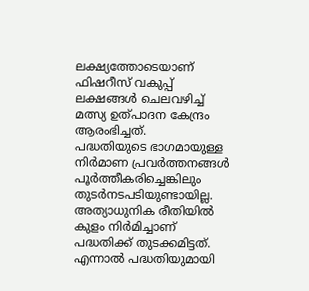ലക്ഷ്യത്തോടെയാണ് ഫിഷറീസ് വകുപ്പ് ലക്ഷങ്ങൾ ചെലവഴിച്ച് മത്സ്യ ഉത്പാദന കേന്ദ്രം ആരംഭിച്ചത്.
പദ്ധതിയുടെ ഭാഗമായുള്ള നിർമാണ പ്രവർത്തനങ്ങൾ പൂർത്തീകരിച്ചെങ്കിലും തുടർനടപടിയുണ്ടായില്ല. അത്യാധുനിക രീതിയിൽ കുളം നിർമിച്ചാണ് പദ്ധതിക്ക് തുടക്കമിട്ടത്. എന്നാൽ പദ്ധതിയുമായി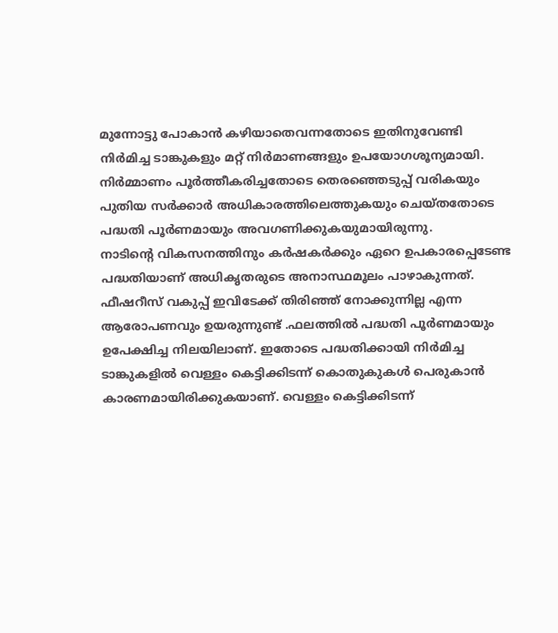മുന്നോട്ടു പോകാൻ കഴിയാതെവന്നതോടെ ഇതിനുവേണ്ടി നിർമിച്ച ടാങ്കുകളും മറ്റ് നിർമാണങ്ങളും ഉപയോഗശൂന്യമായി. നിർമ്മാണം പൂർത്തീകരിച്ചതോടെ തെരഞ്ഞെടുപ്പ് വരികയും പുതിയ സർക്കാർ അധികാരത്തിലെത്തുകയും ചെയ്തതോടെ പദ്ധതി പൂർണമായും അവഗണിക്കുകയുമായിരുന്നു.
നാടിന്റെ വികസനത്തിനും കർഷകർക്കും ഏറെ ഉപകാരപ്പെടേണ്ട പദ്ധതിയാണ് അധികൃതരുടെ അനാസ്ഥമൂലം പാഴാകുന്നത്. ഫീഷറീസ് വകുപ്പ് ഇവിടേക്ക് തിരിഞ്ഞ് നോക്കുന്നില്ല എന്ന ആരോപണവും ഉയരുന്നുണ്ട് .ഫലത്തിൽ പദ്ധതി പൂർണമായും ഉപേക്ഷിച്ച നിലയിലാണ്. ഇതോടെ പദ്ധതിക്കായി നിർമിച്ച ടാങ്കുകളിൽ വെള്ളം കെട്ടിക്കിടന്ന് കൊതുകുകൾ പെരുകാൻ കാരണമായിരിക്കുകയാണ്. വെള്ളം കെട്ടിക്കിടന്ന്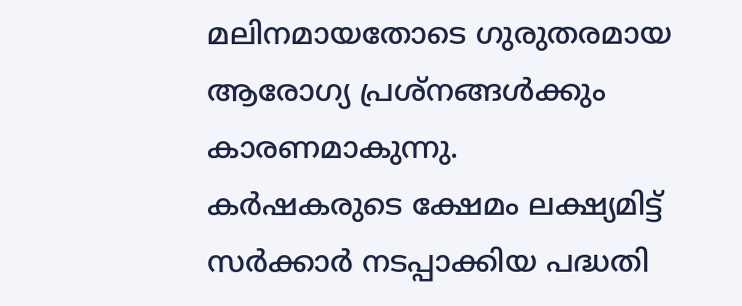മലിനമായതോടെ ഗുരുതരമായ ആരോഗ്യ പ്രശ്നങ്ങൾക്കും കാരണമാകുന്നു.
കർഷകരുടെ ക്ഷേമം ലക്ഷ്യമിട്ട് സർക്കാർ നടപ്പാക്കിയ പദ്ധതി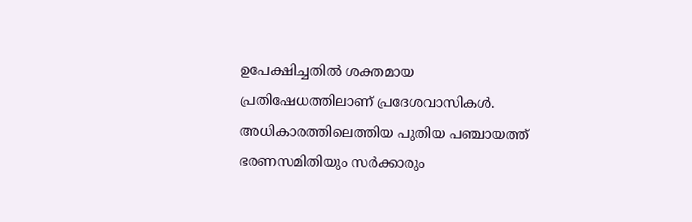ഉപേക്ഷിച്ചതിൽ ശക്തമായ പ്രതിഷേധത്തിലാണ് പ്രദേശവാസികൾ. അധികാരത്തിലെത്തിയ പുതിയ പഞ്ചായത്ത് ഭരണസമിതിയും സർക്കാരും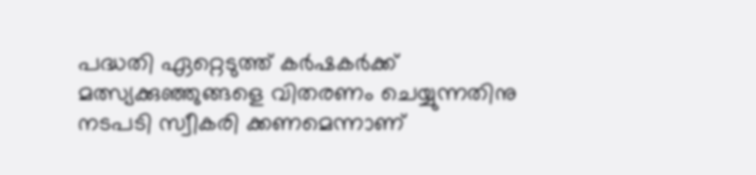പദ്ധതി ഏറ്റെടുത്ത് കർഷകർക്ക് മത്സ്യക്കുഞ്ഞുങ്ങളെ വിതരണം ചെയ്യുന്നതിനു നടപടി സ്വീകരി ക്കണമെന്നാണ്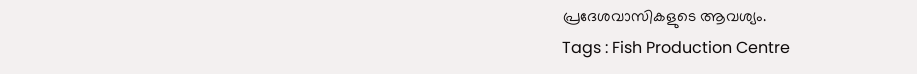പ്രദേശവാസികളുടെ ആവശ്യം.
Tags : Fish Production Centre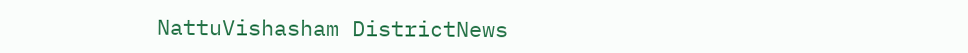NattuVishasham DistrictNews